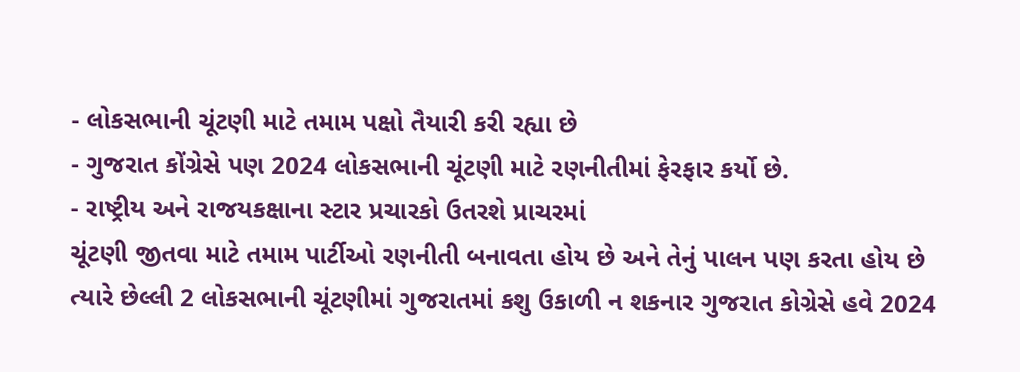- લોકસભાની ચૂંટણી માટે તમામ પક્ષો તૈયારી કરી રહ્યા છે
- ગુજરાત કોંગ્રેસે પણ 2024 લોકસભાની ચૂંટણી માટે રણનીતીમાં ફેરફાર કર્યો છે.
- રાષ્ટ્રીય અને રાજયકક્ષાના સ્ટાર પ્રચારકો ઉતરશે પ્રાચરમાં
ચૂંટણી જીતવા માટે તમામ પાર્ટીઓ રણનીતી બનાવતા હોય છે અને તેનું પાલન પણ કરતા હોય છે ત્યારે છેલ્લી 2 લોકસભાની ચૂંટણીમાં ગુજરાતમાં કશુ ઉકાળી ન શકનાર ગુજરાત કોગ્રેસે હવે 2024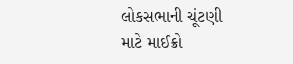લોકસભાની ચૂંટણી માટે માઈક્રો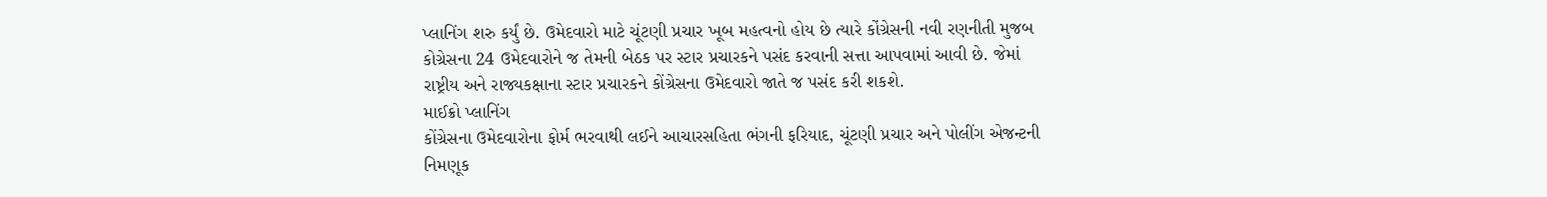પ્લાનિંગ શરુ કર્યું છે. ઉમેદવારો માટે ચૂંટણી પ્રચાર ખૂબ મહત્વનો હોય છે ત્યારે કોંગ્રેસની નવી રણનીતી મુજબ કોગ્રેસના 24 ઉમેદવારોને જ તેમની બેઠક પર સ્ટાર પ્રચારકને પસંદ કરવાની સત્તા આપવામાં આવી છે. જેમાં રાષ્ટ્રીય અને રાજ્યકક્ષાના સ્ટાર પ્રચારકને કોંગ્રેસના ઉમેદવારો જાતે જ પસંદ કરી શકશે.
માઈક્રો પ્લાનિંગ
કોંગ્રેસના ઉમેદવારોના ફોર્મ ભરવાથી લઈને આચારસહિતા ભંગની ફરિયાદ, ચૂંટણી પ્રચાર અને પોલીંગ એજન્ટની નિમણૂક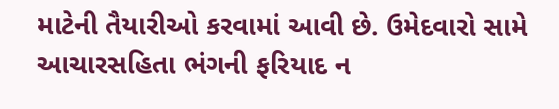માટેની તૈયારીઓ કરવામાં આવી છે. ઉમેદવારો સામે આચારસહિતા ભંગની ફરિયાદ ન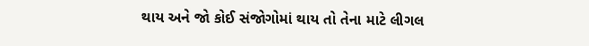થાય અને જો કોઈ સંજોગોમાં થાય તો તેના માટે લીગલ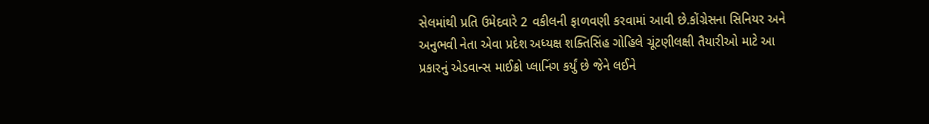સેલમાંથી પ્રતિ ઉમેદવારે 2 વકીલની ફાળવણી કરવામાં આવી છે.કોંગ્રેસના સિનિયર અને અનુભવી નેતા એવા પ્રદેશ અધ્યક્ષ શક્તિસિંહ ગોહિલે ચૂંટણીલક્ષી તૈયારીઓ માટે આ પ્રકારનું એડવાન્સ માઈક્રો પ્લાનિંગ કર્યું છે જેને લઈને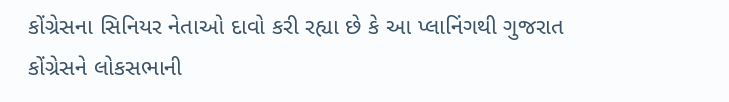કોંગ્રેસના સિનિયર નેતાઓ દાવો કરી રહ્યા છે કે આ પ્લાનિંગથી ગુજરાત કોંગ્રેસને લોકસભાની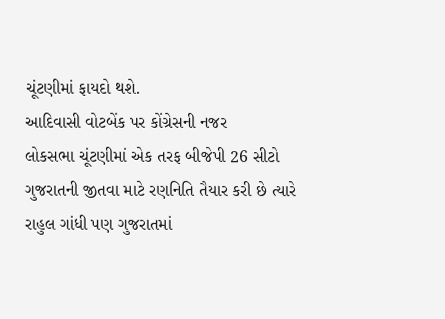ચૂંટણીમાં ફાયદો થશે.
આદિવાસી વોટબેંક પર કોંગ્રેસની નજર
લોકસભા ચૂંટણીમાં એક તરફ બીજેપી 26 સીટો ગુજરાતની જીતવા માટે રણનિતિ તૈયાર કરી છે ત્યારે રાહુલ ગાંધી પણ ગુજરાતમાં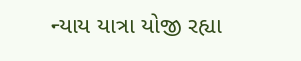ન્યાય યાત્રા યોજી રહ્યા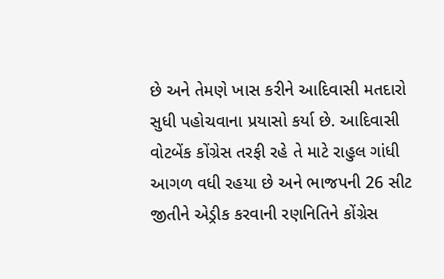છે અને તેમણે ખાસ કરીને આદિવાસી મતદારો સુધી પહોચવાના પ્રયાસો કર્યા છે. આદિવાસી વોટબેંક કોંગ્રેસ તરફી રહે તે માટે રાહુલ ગાંધી આગળ વધી રહયા છે અને ભાજપની 26 સીટ જીતીને એડ્રીક કરવાની રણનિતિને કોંગ્રેસ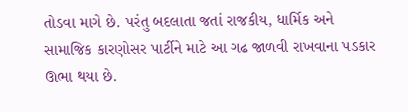તોડવા માગે છે. પરંતુ બદલાતા જતાં રાજકીય, ધાર્મિક અને સામાજિક કારણોસર પાર્ટીને માટે આ ગઢ જાળવી રાખવાના પડકાર ઊભા થયા છે.